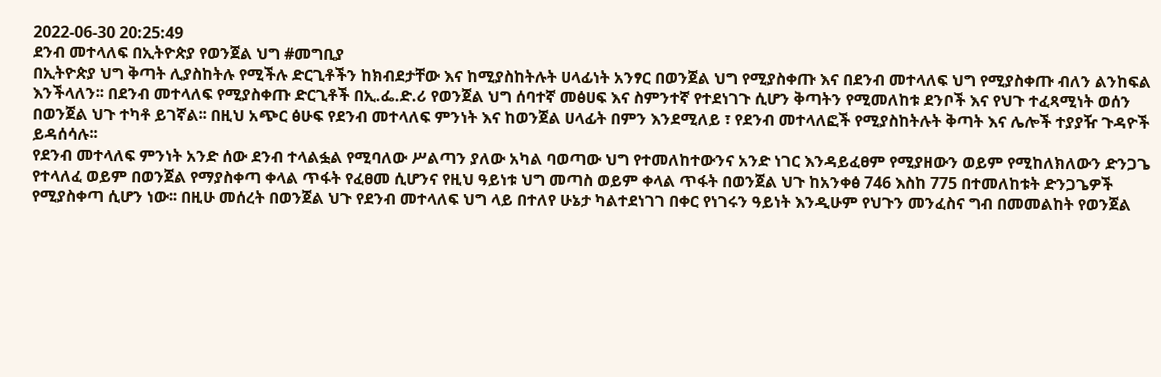2022-06-30 20:25:49
ደንብ መተላለፍ በኢትዮጵያ የወንጀል ህግ #መግቢያ
በኢትዮጵያ ህግ ቅጣት ሊያስከትሉ የሚችሉ ድርጊቶችን ከክብደታቸው እና ከሚያስከትሉት ሀላፊነት አንፃር በወንጀል ህግ የሚያስቀጡ እና በደንብ መተላለፍ ህግ የሚያስቀጡ ብለን ልንከፍል እንችላለን፡፡ በደንብ መተላለፍ የሚያስቀጡ ድርጊቶች በኢ.ፌ.ድ.ሪ የወንጀል ህግ ሰባተኛ መፅሀፍ እና ስምንተኛ የተደነገጉ ሲሆን ቅጣትን የሚመለከቱ ደንቦች እና የህጉ ተፈጻሚነት ወሰን በወንጀል ህጉ ተካቶ ይገኛል፡፡ በዚህ አጭር ፅሁፍ የደንብ መተላለፍ ምንነት እና ከወንጀል ሀላፊት በምን እንደሚለይ ፣ የደንብ መተላለፎች የሚያስከትሉት ቅጣት እና ሌሎች ተያያዥ ጉዳዮች ይዳሰሳሉ፡፡
የደንብ መተላለፍ ምንነት አንድ ሰው ደንብ ተላልፏል የሚባለው ሥልጣን ያለው አካል ባወጣው ህግ የተመለከተውንና አንድ ነገር እንዳይፈፀም የሚያዘውን ወይም የሚከለክለውን ድንጋጌ የተላለፈ ወይም በወንጀል የማያስቀጣ ቀላል ጥፋት የፈፀመ ሲሆንና የዚህ ዓይነቱ ህግ መጣስ ወይም ቀላል ጥፋት በወንጀል ህጉ ከአንቀፅ 746 እስከ 775 በተመለከቱት ድንጋጌዎች የሚያስቀጣ ሲሆን ነው፡፡ በዚሁ መሰረት በወንጀል ህጉ የደንብ መተላለፍ ህግ ላይ በተለየ ሁኔታ ካልተደነገገ በቀር የነገሩን ዓይነት እንዲሁም የህጉን መንፈስና ግብ በመመልከት የወንጀል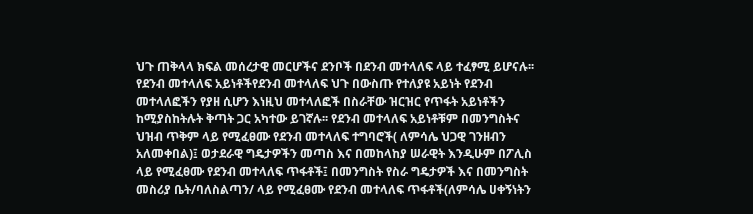ህጉ ጠቅላላ ክፍል መሰረታዊ መርሆችና ደንቦች በደንብ መተላለፍ ላይ ተፈፃሚ ይሆናሉ፡፡
የደንብ መተላለፍ አይነቶችየደንብ መተላለፍ ህጉ በውስጡ የተለያዩ አይነት የደንብ መተላለፎችን የያዘ ሲሆን እነዚህ መተላለፎች በስራቸው ዝርዝር የጥፋት አይነቶችን ከሚያስከትሉት ቅጣት ጋር አካተው ይገኛሉ፡፡ የደንብ መተላለፍ አይነቶቹም በመንግስትና ህዝብ ጥቅም ላይ የሚፈፀሙ የደንብ መተላለፍ ተግባሮች( ለምሳሌ ህጋዊ ገንዘብን አለመቀበል)፤ ወታደራዊ ግዴታዎችን መጣስ እና በመከላከያ ሠራዊት እንዲሁም በፖሊስ ላይ የሚፈፀሙ የደንብ መተላለፍ ጥፋቶች፤ በመንግስት የስራ ግዴታዎች እና በመንግስት መስሪያ ቤት/ባለስልጣን/ ላይ የሚፈፀሙ የደንብ መተላለፍ ጥፋቶች(ለምሳሌ ሀቀኝነትን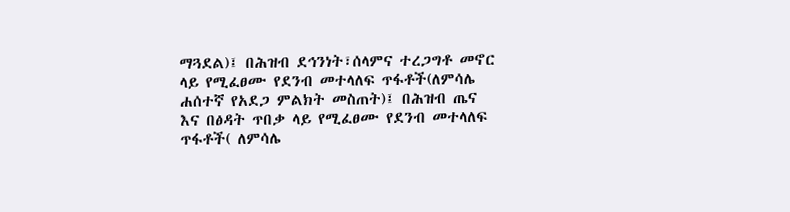ማጓደል)፤ በሕዝብ ደኅንነት፣ሰላምና ተረጋግቶ መኖር ላይ የሚፈፀሙ የደንብ መተላለፍ ጥፋቶች(ለምሳሌ ሐሰተኛ የአደጋ ምልክት መስጠት)፤ በሕዝብ ጤና እና በፅዳት ጥበቃ ላይ የሚፈፀሙ የደንብ መተላለፍ ጥፋቶች( ለምሳሌ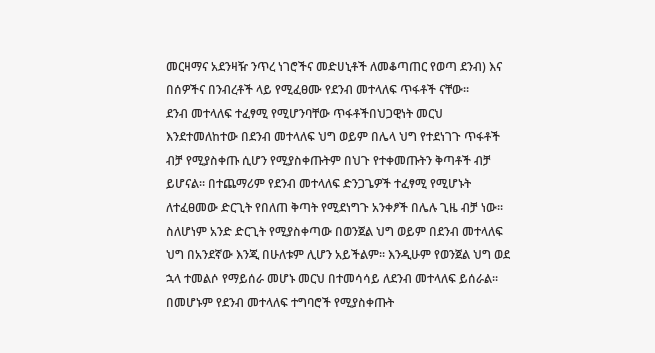መርዛማና አደንዛዥ ንጥረ ነገሮችና መድሀኒቶች ለመቆጣጠር የወጣ ደንብ) እና በሰዎችና በንብረቶች ላይ የሚፈፀሙ የደንብ መተላለፍ ጥፋቶች ናቸው፡፡
ደንብ መተላለፍ ተፈፃሚ የሚሆንባቸው ጥፋቶችበህጋዊነት መርህ እንደተመለከተው በደንብ መተላለፍ ህግ ወይም በሌላ ህግ የተደነገጉ ጥፋቶች ብቻ የሚያስቀጡ ሲሆን የሚያስቀጡትም በህጉ የተቀመጡትን ቅጣቶች ብቻ ይሆናል፡፡ በተጨማሪም የደንብ መተላለፍ ድንጋጌዎች ተፈፃሚ የሚሆኑት ለተፈፀመው ድርጊት የበለጠ ቅጣት የሚደነግጉ አንቀፆች በሌሉ ጊዜ ብቻ ነው፡፡ ስለሆነም አንድ ድርጊት የሚያስቀጣው በወንጀል ህግ ወይም በደንብ መተላለፍ ህግ በአንደኛው እንጂ በሁለቱም ሊሆን አይችልም፡፡ እንዲሁም የወንጀል ህግ ወደ ኋላ ተመልሶ የማይሰራ መሆኑ መርህ በተመሳሳይ ለደንብ መተላለፍ ይሰራል፡፡ በመሆኑም የደንብ መተላለፍ ተግባሮች የሚያስቀጡት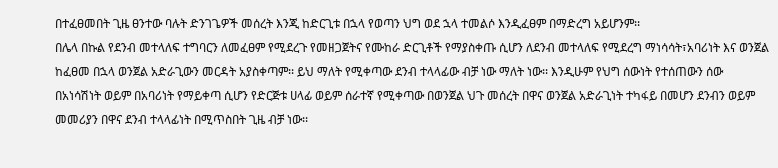በተፈፀመበት ጊዜ ፀንተው ባሉት ድንገጌዎች መሰረት እንጂ ከድርጊቱ በኋላ የወጣን ህግ ወደ ኋላ ተመልሶ እንዲፈፀም በማድረግ አይሆንም፡፡
በሌላ በኩል የደንብ መተላለፍ ተግባርን ለመፈፀም የሚደረጉ የመዘጋጀትና የሙከራ ድርጊቶች የማያስቀጡ ሲሆን ለደንብ መተላለፍ የሚደረግ ማነሳሳት፣አባሪነት እና ወንጀል ከፈፀመ በኋላ ወንጀል አድራጊውን መርዳት አያስቀጣም፡፡ ይህ ማለት የሚቀጣው ደንብ ተላላፊው ብቻ ነው ማለት ነው፡፡ እንዲሁም የህግ ሰውነት የተሰጠውን ሰው በአነሳሽነት ወይም በአባሪነት የማይቀጣ ሲሆን የድርጅቱ ሀላፊ ወይም ሰራተኛ የሚቀጣው በወንጀል ህጉ መሰረት በዋና ወንጀል አድራጊነት ተካፋይ በመሆን ደንብን ወይም መመሪያን በዋና ደንብ ተላላፊነት በሚጥስበት ጊዜ ብቻ ነው፡፡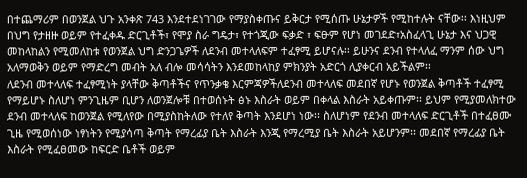በተጨማሪም በወንጀል ህጉ አንቀጽ 743 እንደተደነገገው የማያስቀጡና ይቅርታ የሚሰጡ ሁኔታዎች የሚከተሉት ናቸው፡፡ እነዚህም በህግ የታዘዙ ወይም የተፈቀዱ ድርጊቶች፣ የሞያ ስራ ግዴታ፣ የተጎጂው ፍቃድ ፣ ፍፁም የሆነ መገደድ፣አስፈላጊ ሁኔታ እና ህጋዊ መከላከልን የሚመለከቱ የወንጀል ህግ ድንጋጌዎች ለደንብ መተላለፍም ተፈፃሚ ይሆናሉ፡፡ ይሁንና ደንብ የተላለፈ ማንም ሰው ህግ አለማወቅን ወይም የማድረግ መብት አለ ብሎ መሳሳትን እንደመከላከያ ምክንያት አድርጎ ሊያቀርብ አይችልም፡፡
ለደንብ መተላለፍ ተፈፃሚነት ያላቸው ቅጣቶችና የጥንቃቄ እርምጃዎችለደንብ መተላለፍ መደበኛ የሆኑ የወንጀል ቅጣቶች ተፈፃሚ የማይሆኑ ስለሆነ ምንጊዜም ቢሆን ለወንጀሎቹ በተወሰኑት ፅኑ እስራት ወይም በቀላል እስራት አይቀጡም፡፡ ይህም የሚያመለክተው ደንብ መተላለፍ ከወንጀል የሚለየው በሚያስከትለው የተለየ ቅጣት እንደሆነ ነው፡፡ ስለሆነም የደንብ መተላለፍ ድርጊቶች በተፈፀሙ ጊዜ የሚወሰነው ነፃነትን የሚያሳጣ ቅጣት የማረፊያ ቤት እስራት እንጂ የማረሚያ ቤት እስራት አይሆንም፡፡ መደበኛ የማረፊያ ቤት እስራት የሚፈፀመው ከፍርድ ቤቶች ወይም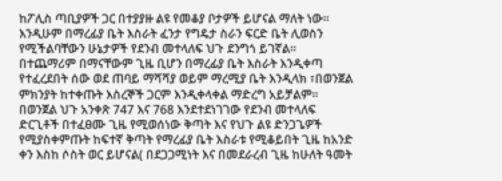ከፖሊስ ጣቢያዎች ጋር በተያያዙ ልዩ የመቆያ ቦታዎች ይሆናል ማለት ነው፡፡ እንዲሁም በማረፊያ ቤት እስራት ፈንታ የግዴታ ስራን ፍርድ ቤት ሊወስን የሚችልባቸውን ሁኔታዎች የደንብ መተላለፍ ህጉ ደንግጎ ይገኛል፡፡ በተጨማሪም በማናቸውም ጊዜ ቢሆን በማረፊያ ቤት እስራት እንዲቀጣ የተፈረደበት ሰው ወደ ጠባይ ማሻሻያ ወይም ማረሚያ ቤት እንዲላክ ፣በወንጀል ምክንያት ከተቀጡት እስረኞች ጋርም እንዲቀላቀል ማድረግ አይቻልም፡፡
በወንጀል ህጉ አንቀጽ 747 እና 768 እንደተደነገገው የደንብ መተላለፍ ድርጊቶች በተፈፀሙ ጊዜ የሚወሰነው ቅጣት እና የህጉ ልዩ ድንጋጌዎች የሚያስቀምጡት ከፍተኛ ቅጣት የማረፊያ ቤት እስራቱ የሚቆይበት ጊዜ ከአንድ ቀን እስከ ሶስት ወር ይሆናል( በደጋጋሚነት እና በመደራረብ ጊዜ ከሁለት ዓመት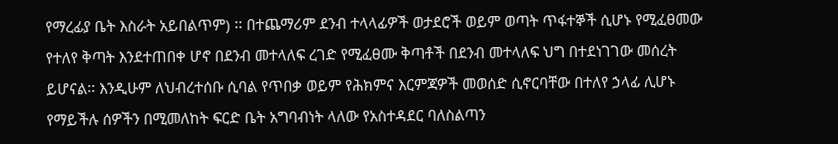የማረፊያ ቤት እስራት አይበልጥም) ፡፡ በተጨማሪም ደንብ ተላላፊዎች ወታደሮች ወይም ወጣት ጥፋተኞች ሲሆኑ የሚፈፀመው የተለየ ቅጣት እንደተጠበቀ ሆኖ በደንብ መተላለፍ ረገድ የሚፈፀሙ ቅጣቶች በደንብ መተላለፍ ህግ በተደነገገው መሰረት ይሆናል፡፡ እንዲሁም ለህብረተሰቡ ሲባል የጥበቃ ወይም የሕክምና እርምጃዎች መወሰድ ሲኖርባቸው በተለየ ኃላፊ ሊሆኑ የማይችሉ ሰዎችን በሚመለከት ፍርድ ቤት አግባብነት ላለው የአስተዳደር ባለስልጣን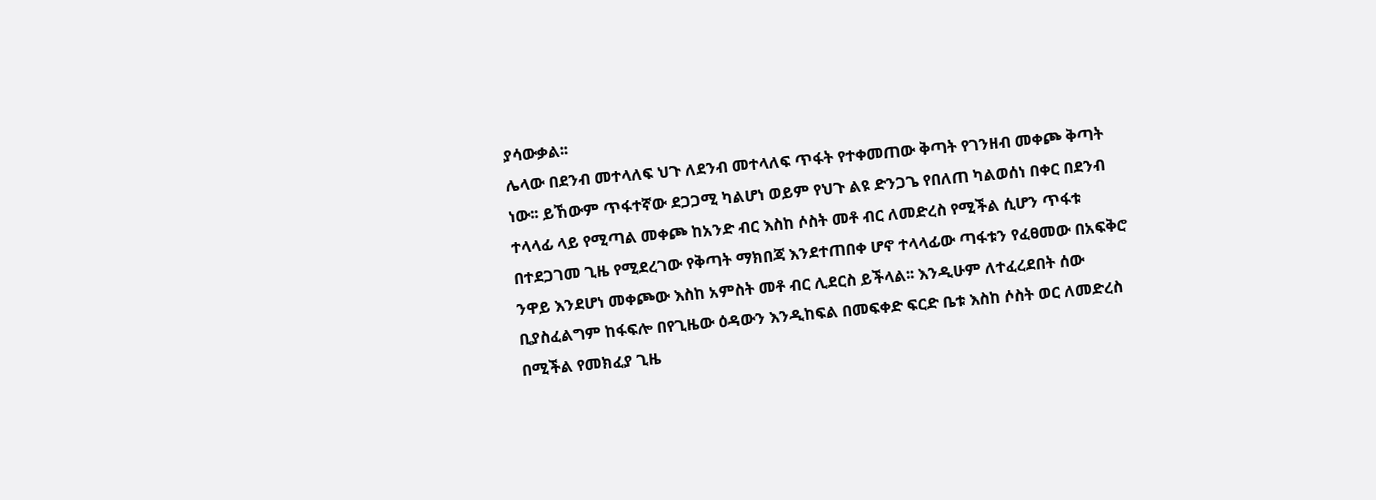ያሳውቃል፡፡
ሌላው በደንብ መተላለፍ ህጉ ለደንብ መተላለፍ ጥፋት የተቀመጠው ቅጣት የገንዘብ መቀጮ ቅጣት ነው፡፡ ይኸውም ጥፋተኛው ደጋጋሚ ካልሆነ ወይም የህጉ ልዩ ድንጋጌ የበለጠ ካልወሰነ በቀር በደንብ ተላላፊ ላይ የሚጣል መቀጮ ከአንድ ብር እስከ ሶስት መቶ ብር ለመድረስ የሚችል ሲሆን ጥፋቱ በተደጋገመ ጊዜ የሚደረገው የቅጣት ማክበጃ እንደተጠበቀ ሆኖ ተላላፊው ጣፋቱን የፈፀመው በአፍቅሮ ንዋይ እንደሆነ መቀጮው እስከ አምስት መቶ ብር ሊደርስ ይችላል፡፡ እንዲሁም ለተፈረደበት ሰው ቢያስፈልግም ከፋፍሎ በየጊዜው ዕዳውን እንዲከፍል በመፍቀድ ፍርድ ቤቱ እስከ ሶስት ወር ለመድረስ በሚችል የመክፈያ ጊዜ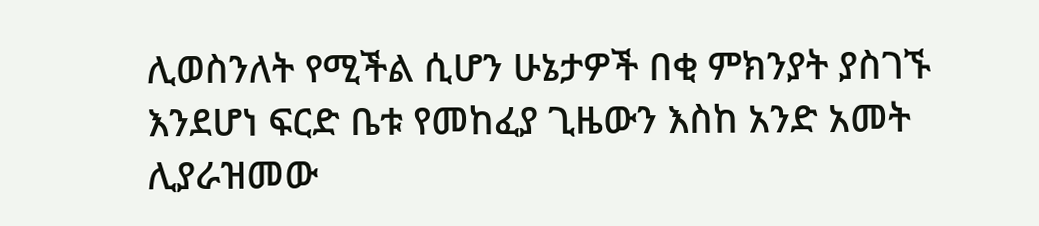ሊወስንለት የሚችል ሲሆን ሁኔታዎች በቂ ምክንያት ያስገኙ እንደሆነ ፍርድ ቤቱ የመከፈያ ጊዜውን እስከ አንድ አመት ሊያራዝመው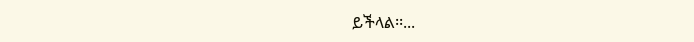ይችላል፡፡...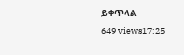ይቀጥላል
649 views17:25